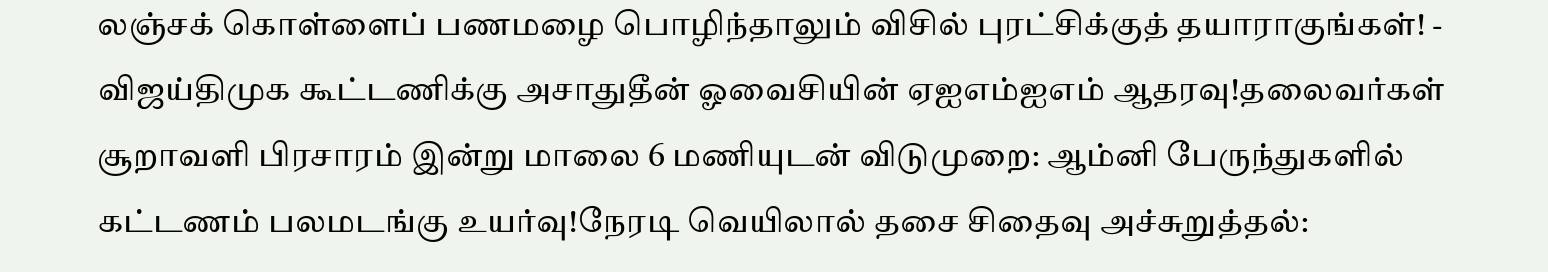லஞ்சக் கொள்ளைப் பணமழை பொழிந்தாலும் விசில் புரட்சிக்குத் தயாராகுங்கள்! - விஜய்திமுக கூட்டணிக்கு அசாதுதீன் ஓவைசியின் ஏஐஎம்ஐஎம் ஆதரவு!தலைவர்கள் சூறாவளி பிரசாரம் இன்று மாலை 6 மணியுடன் விடுமுறை: ஆம்னி பேருந்துகளில் கட்டணம் பலமடங்கு உயர்வு!நேரடி வெயிலால் தசை சிதைவு அச்சுறுத்தல்: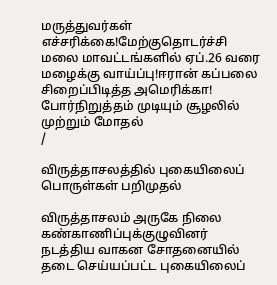மருத்துவர்கள் எச்சரிக்கை!மேற்குதொடர்ச்சி மலை மாவட்டங்களில் ஏப்.26 வரை மழைக்கு வாய்ப்பு!ஈரான் கப்பலை சிறைப்பிடித்த அமெரிக்கா! போர்நிறுத்தம் முடியும் சூழலில் முற்றும் மோதல்
/

விருத்தாசலத்தில் புகையிலைப் பொருள்கள் பறிமுதல்

விருத்தாசலம் அருகே நிலை கண்காணிப்புக்குழுவினர் நடத்திய வாகன சோதனையில் தடை செய்யப்பட்ட புகையிலைப்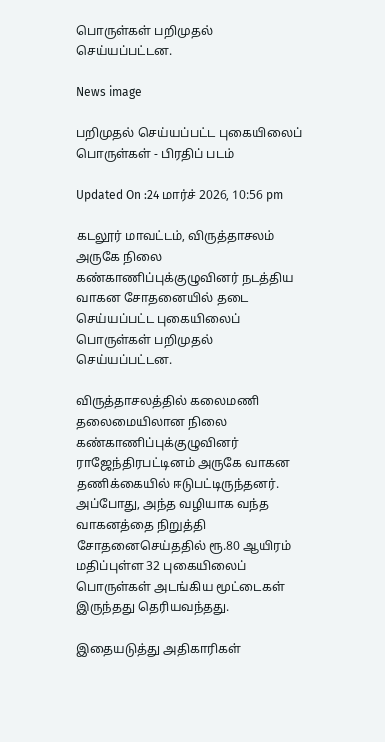பொருள்கள் பறிமுதல் செய்யப்பட்டன.

News image

பறிமுதல் செய்யப்பட்ட புகையிலைப் பொருள்கள் - பிரதிப் படம்

Updated On :24 மார்ச் 2026, 10:56 pm

கடலூர் மாவட்டம், விருத்தாசலம் அருகே நிலை கண்காணிப்புக்குழுவினர் நடத்திய வாகன சோதனையில் தடை செய்யப்பட்ட புகையிலைப் பொருள்கள் பறிமுதல் செய்யப்பட்டன.

விருத்தாசலத்தில் கலைமணி தலைமையிலான நிலை கண்காணிப்புக்குழுவினர் ராஜேந்திரபட்டினம் அருகே வாகன தணிக்கையில் ஈடுபட்டிருந்தனர். அப்போது, அந்த வழியாக வந்த வாகனத்தை நிறுத்தி சோதனைசெய்ததில் ரூ.80 ஆயிரம் மதிப்புள்ள 32 புகையிலைப் பொருள்கள் அடங்கிய மூட்டைகள் இருந்தது தெரியவந்தது.

இதையடுத்து அதிகாரிகள்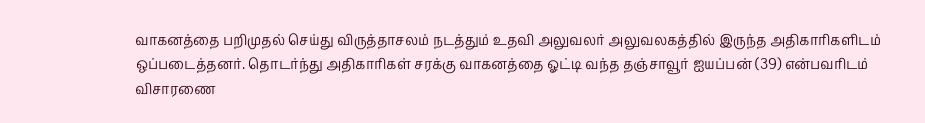வாகனத்தை பறிமுதல் செய்து விருத்தாசலம் நடத்தும் உதவி அலுவலர் அலுவலகத்தில் இருந்த அதிகாரிகளிடம் ஒப்படைத்தனர். தொடர்ந்து அதிகாரிகள் சரக்கு வாகனத்தை ஓட்டி வந்த தஞ்சாவூர் ஐயப்பன் (39) என்பவரிடம் விசாரணை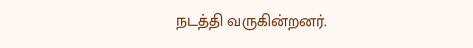நடத்தி வருகின்றனர்.